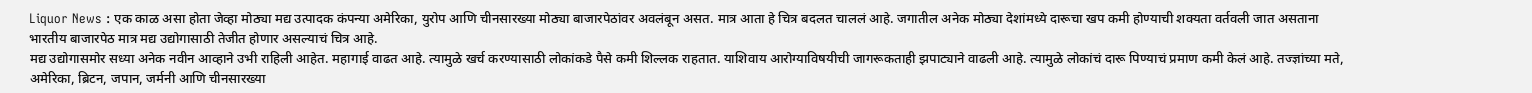Liquor News : एक काळ असा होता जेव्हा मोठ्या मद्य उत्पादक कंपन्या अमेरिका, युरोप आणि चीनसारख्या मोठ्या बाजारपेठांवर अवलंबून असत. मात्र आता हे चित्र बदलत चाललं आहे. जगातील अनेक मोठ्या देशांमध्ये दारूचा खप कमी होण्याची शक्यता वर्तवली जात असताना भारतीय बाजारपेठ मात्र मद्य उद्योगासाठी तेजीत होणार असल्याचं चित्र आहे.
मद्य उद्योगासमोर सध्या अनेक नवीन आव्हाने उभी राहिली आहेत. महागाई वाढत आहे. त्यामुळे खर्च करण्यासाठी लोकांकडे पैसे कमी शिल्लक राहतात. याशिवाय आरोग्याविषयीची जागरूकताही झपाट्याने वाढली आहे. त्यामुळे लोकांचं दारू पिण्याचं प्रमाण कमी केलं आहे. तज्ज्ञांच्या मते, अमेरिका, ब्रिटन, जपान, जर्मनी आणि चीनसारख्या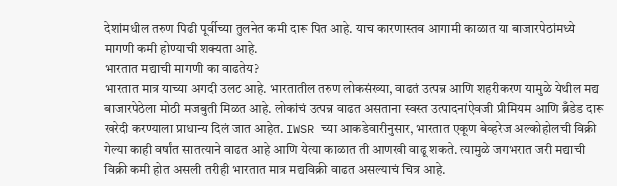देशांमधील तरुण पिढी पूर्वीच्या तुलनेत कमी दारू पित आहे. याच कारणास्तव आगामी काळात या बाजारपेठांमध्ये मागणी कमी होण्याची शक्यता आहे.
भारतात मद्याची मागणी का वाढतेय?
भारतात मात्र याच्या अगदी उलट आहे. भारतातील तरुण लोकसंख्या, वाढतं उत्पन्न आणि शहरीकरण यामुळे येथील मद्य बाजारपेठेला मोठी मजबुती मिळत आहे. लोकांचं उत्पन्न वाढत असताना स्वस्त उत्पादनांऐवजी प्रीमियम आणि ब्रँडेड दारू खरेदी करण्याला प्राधान्य दिलं जात आहेत. IWSR च्या आकडेवारीनुसार, भारतात एकूण बेव्हरेज अल्कोहोलची विक्री गेल्या काही वर्षांत सातत्याने वाढत आहे आणि येत्या काळात ती आणखी वाढू शकते. त्यामुळे जगभरात जरी मद्याची विक्री कमी होत असली तरीही भारतात मात्र मद्यविक्री वाढत असल्याचं चित्र आहे.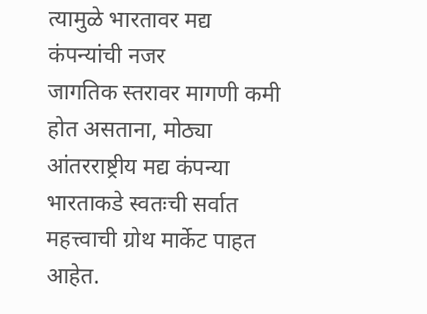त्यामुळे भारतावर मद्य कंपन्यांची नजर
जागतिक स्तरावर मागणी कमी होत असताना, मोठ्या आंतरराष्ट्रीय मद्य कंपन्या भारताकडे स्वतःची सर्वात महत्त्वाची ग्रोथ मार्केट पाहत आहेत.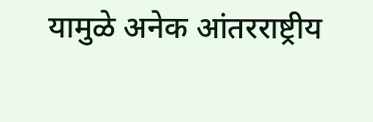यामुळे अनेक आंतरराष्ट्रीय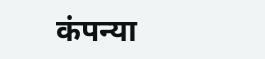कंपन्या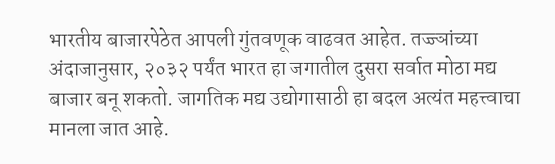भारतीय बाजारपेठेत आपली गुंतवणूक वाढवत आहेत. तज्ज्ञांच्या अंदाजानुसार, २०३२ पर्यंत भारत हा जगातील दुसरा सर्वात मोठा मद्य बाजार बनू शकतो. जागतिक मद्य उद्योगासाठी हा बदल अत्यंत महत्त्वाचा मानला जात आहे.